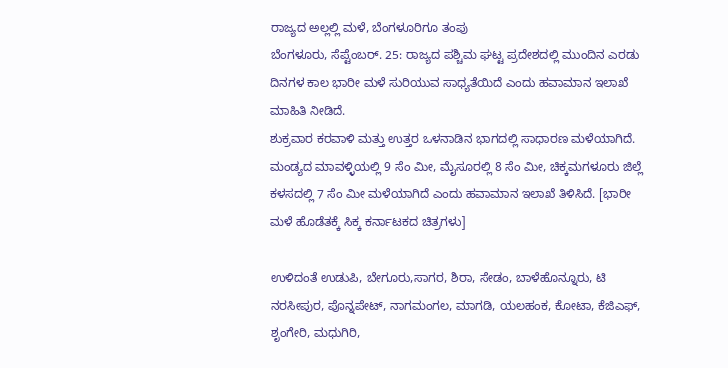ರಾಜ್ಯದ ಅಲ್ಲಲ್ಲಿ ಮಳೆ, ಬೆಂಗಳೂರಿಗೂ ತಂಪು
ಬೆಂಗಳೂರು, ಸೆಪ್ಟೆಂಬರ್. 25: ರಾಜ್ಯದ ಪಶ್ಚಿಮ ಘಟ್ಟ ಪ್ರದೇಶದಲ್ಲಿ ಮುಂದಿನ ಎರಡು ದಿನಗಳ ಕಾಲ ಭಾರೀ ಮಳೆ ಸುರಿಯುವ ಸಾಧ್ಯತೆಯಿದೆ ಎಂದು ಹವಾಮಾನ ಇಲಾಖೆ ಮಾಹಿತಿ ನೀಡಿದೆ.
ಶುಕ್ರವಾರ ಕರವಾಳಿ ಮತ್ತು ಉತ್ತರ ಒಳನಾಡಿನ ಭಾಗದಲ್ಲಿ ಸಾಧಾರಣ ಮಳೆಯಾಗಿದೆ. ಮಂಡ್ಯದ ಮಾವಳ್ಳಿಯಲ್ಲಿ 9 ಸೆಂ ಮೀ, ಮೈಸೂರಲ್ಲಿ 8 ಸೆಂ ಮೀ, ಚಿಕ್ಕಮಗಳೂರು ಜಿಲ್ಲೆ ಕಳಸದಲ್ಲಿ 7 ಸೆಂ ಮೀ ಮಳೆಯಾಗಿದೆ ಎಂದು ಹವಾಮಾನ ಇಲಾಖೆ ತಿಳಿಸಿದೆ. [ಭಾರೀ ಮಳೆ ಹೊಡೆತಕ್ಕೆ ಸಿಕ್ಕ ಕರ್ನಾಟಕದ ಚಿತ್ರಗಳು]

ಉಳಿದಂತೆ ಉಡುಪಿ, ಬೇಗೂರು,ಸಾಗರ, ಶಿರಾ, ಸೇಡಂ, ಬಾಳೆಹೊನ್ನೂರು, ಟಿ ನರಸೀಪುರ, ಪೊನ್ನಪೇಟ್, ನಾಗಮಂಗಲ, ಮಾಗಡಿ, ಯಲಹಂಕ, ಕೋಟಾ, ಕೆಜಿಎಫ್, ಶೃಂಗೇರಿ, ಮಧುಗಿರಿ,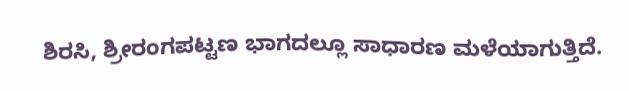ಶಿರಸಿ, ಶ್ರೀರಂಗಪಟ್ಟಣ ಭಾಗದಲ್ಲೂ ಸಾಧಾರಣ ಮಳೆಯಾಗುತ್ತಿದೆ.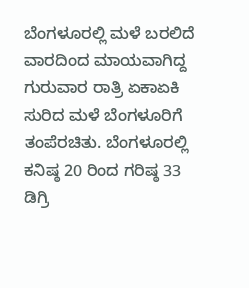ಬೆಂಗಳೂರಲ್ಲಿ ಮಳೆ ಬರಲಿದೆ
ವಾರದಿಂದ ಮಾಯವಾಗಿದ್ದ ಗುರುವಾರ ರಾತ್ರಿ ಏಕಾಏಕಿ ಸುರಿದ ಮಳೆ ಬೆಂಗಳೂರಿಗೆ ತಂಪೆರಚಿತು. ಬೆಂಗಳೂರಲ್ಲಿ ಕನಿಷ್ಠ 20 ರಿಂದ ಗರಿಷ್ಠ 33 ಡಿಗ್ರಿ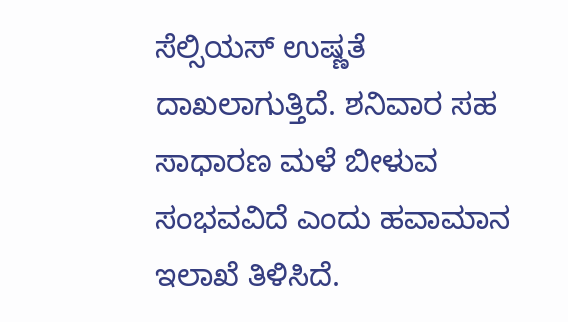ಸೆಲ್ಸಿಯಸ್ ಉಷ್ಣತೆ ದಾಖಲಾಗುತ್ತಿದೆ. ಶನಿವಾರ ಸಹ ಸಾಧಾರಣ ಮಳೆ ಬೀಳುವ ಸಂಭವವಿದೆ ಎಂದು ಹವಾಮಾನ ಇಲಾಖೆ ತಿಳಿಸಿದೆ.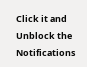Click it and Unblock the Notifications